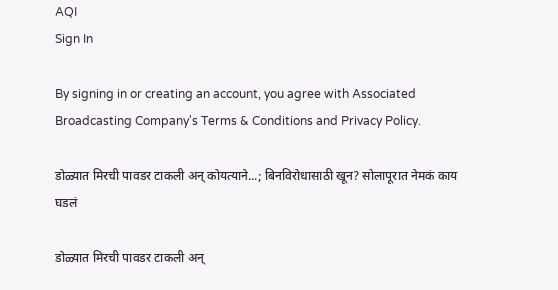AQI
Sign In

By signing in or creating an account, you agree with Associated Broadcasting Company's Terms & Conditions and Privacy Policy.

डोळ्यात मिरची पावडर टाकली अन् कोयत्याने...; बिनविरोधासाठी खून? सोलापूरात नेमकं काय घडलं

डोळ्यात मिरची पावडर टाकली अन्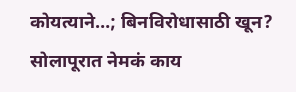कोयत्याने…; बिनविरोधासाठी खून? सोलापूरात नेमकं काय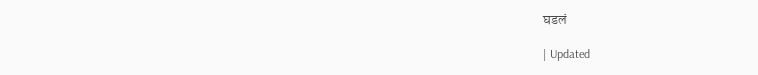घडलं

| Updated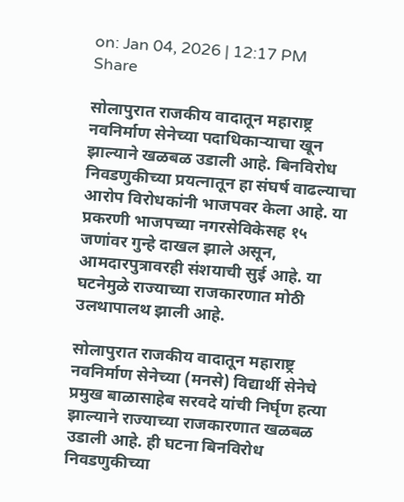on: Jan 04, 2026 | 12:17 PM
Share

सोलापुरात राजकीय वादातून महाराष्ट्र नवनिर्माण सेनेच्या पदाधिकाऱ्याचा खून झाल्याने खळबळ उडाली आहे. बिनविरोध निवडणुकीच्या प्रयत्नातून हा संघर्ष वाढल्याचा आरोप विरोधकांनी भाजपवर केला आहे. या प्रकरणी भाजपच्या नगरसेविकेसह १५ जणांवर गुन्हे दाखल झाले असून, आमदारपुत्रावरही संशयाची सुई आहे. या घटनेमुळे राज्याच्या राजकारणात मोठी उलथापालथ झाली आहे.

सोलापुरात राजकीय वादातून महाराष्ट्र नवनिर्माण सेनेच्या (मनसे) विद्यार्थी सेनेचे प्रमुख बाळासाहेब सरवदे यांची निर्घृण हत्या झाल्याने राज्याच्या राजकारणात खळबळ उडाली आहे. ही घटना बिनविरोध निवडणुकीच्या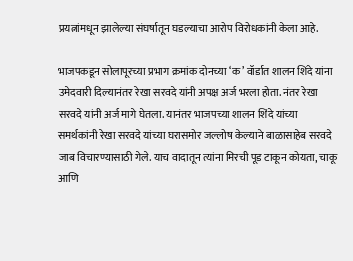प्रयत्नांमधून झालेल्या संघर्षातून घडल्याचा आरोप विरोधकांनी केला आहे.

भाजपकडून सोलापूरच्या प्रभाग क्रमांक दोनच्या ‘क’ वॉर्डात शालन शिंदे यांना उमेदवारी दिल्यानंतर रेखा सरवदे यांनी अपक्ष अर्ज भरला होता. नंतर रेखा सरवदे यांनी अर्ज मागे घेतला. यानंतर भाजपच्या शालन शिंदे यांच्या समर्थकांनी रेखा सरवदे यांच्या घरासमोर जल्लोष केल्याने बाळासाहेब सरवदे जाब विचारण्यासाठी गेले. याच वादातून त्यांना मिरची पूड टाकून कोयता, चाकू आणि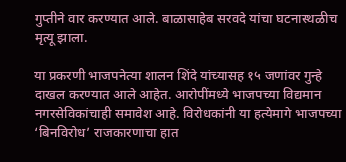गुप्तीने वार करण्यात आले. बाळासाहेब सरवदे यांचा घटनास्थळीच मृत्यू झाला.

या प्रकरणी भाजपनेत्या शालन शिंदे यांच्यासह १५ जणांवर गुन्हे दाखल करण्यात आले आहेत. आरोपींमध्ये भाजपच्या विद्यमान नगरसेविकांचाही समावेश आहे. विरोधकांनी या हत्येमागे भाजपच्या ‘बिनविरोध’ राजकारणाचा हात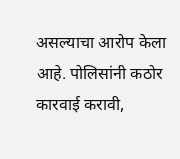असल्याचा आरोप केला आहे. पोलिसांनी कठोर कारवाई करावी,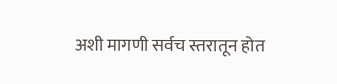अशी मागणी सर्वच स्तरातून होत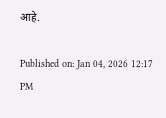आहे.

Published on: Jan 04, 2026 12:17 PM